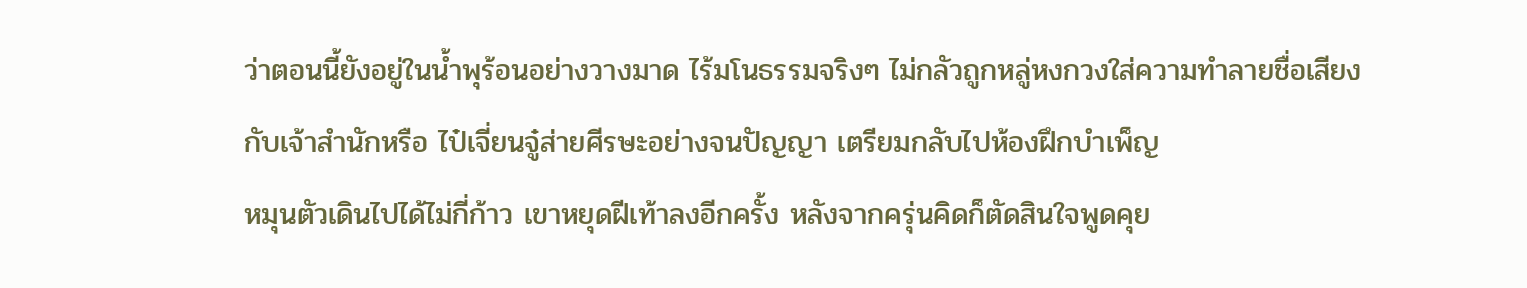ว่าตอนนี้ยังอยู่ในน้ำพุร้อนอย่างวางมาด ไร้มโนธรรมจริงๆ ไม่กลัวถูกหลู่หงกวงใส่ความทำลายชื่อเสียงกับเจ้าสำนักหรือ ไป๋เจี่ยนจู๋ส่ายศีรษะอย่างจนปัญญา เตรียมกลับไปห้องฝึกบำเพ็ญ
หมุนตัวเดินไปได้ไม่กี่ก้าว เขาหยุดฝีเท้าลงอีกครั้ง หลังจากครุ่นคิดก็ตัดสินใจพูดคุย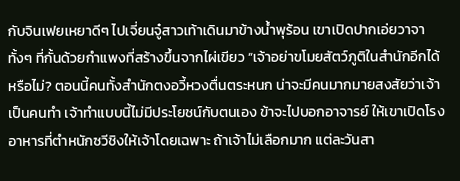กับจินเฟยเหยาดีๆ ไปเจี่ยนจู๋สาวเท้าเดินมาข้างน้ำพุร้อน เขาเปิดปากเอ่ยวาจาทั้งๆ ที่กั้นด้วยกำแพงที่สร้างขึ้นจากไผ่เขียว “เจ้าอย่าขโมยสัตว์ภูติในสำนักอีกได้หรือไม่? ตอนนี้คนทั้งสำนักตงอวี้หวงตื่นตระหนก น่าจะมีคนมากมายสงสัยว่าเจ้าเป็นคนทำ เจ้าทำแบบนี้ไม่มีประโยชน์กับตนเอง ข้าจะไปบอกอาจารย์ ให้เขาเปิดโรงอาหารที่ตำหนักซวีชิงให้เจ้าโดยเฉพาะ ถ้าเจ้าไม่เลือกมาก แต่ละวันสา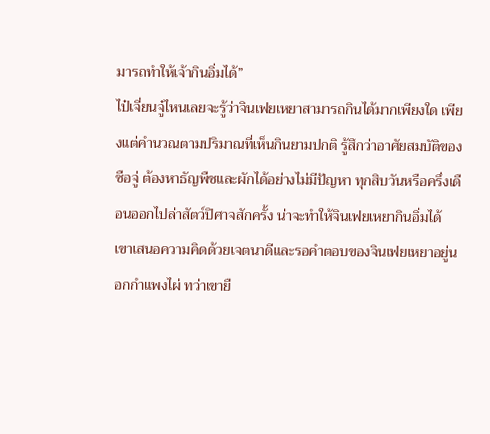มารถทำให้เจ้ากินอิ่มได้”
ไป๋เจี่ยนจู๋ไหนเลยจะรู้ว่าจินเฟยเหยาสามารถกินได้มากเพียงใด เพียงแต่คำนวณตามปริมาณที่เห็นกินยามปกติ รู้สึกว่าอาศัยสมบัติของซือจู่ ต้องหาธัญพืชและผักได้อย่างไม่มีปัญหา ทุกสิบวันหรือครึ่งเดือนออกไปล่าสัตว์ปิศาจสักครั้ง น่าจะทำให้จินเฟยเหยากินอิ่มได้
เขาเสนอความคิดด้วยเจตนาดีและรอคำตอบของจินเฟยเหยาอยู่นอกกำแพงไผ่ ทว่าเขายื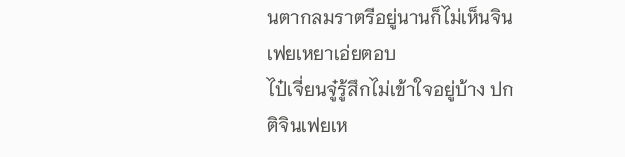นตากลมราตรีอยู่นานก็ไม่เห็นจินเฟยเหยาเอ่ยตอบ
ไป๋เจี่ยนจู๋รู้สึกไม่เข้าใจอยู่บ้าง ปกติจินเฟยเห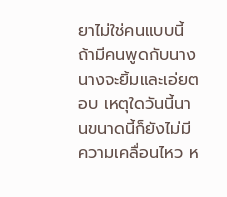ยาไม่ใช่คนแบบนี้ ถ้ามีคนพูดกับนาง นางจะยิ้มและเอ่ยตอบ เหตุใดวันนี้นานขนาดนี้ก็ยังไม่มีความเคลื่อนไหว ห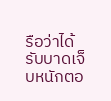รือว่าได้รับบาดเจ็บหนักตอ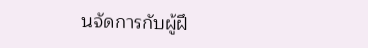นจัดการกับผู้ฝึ